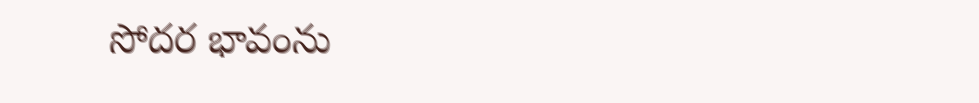సోదర భావంను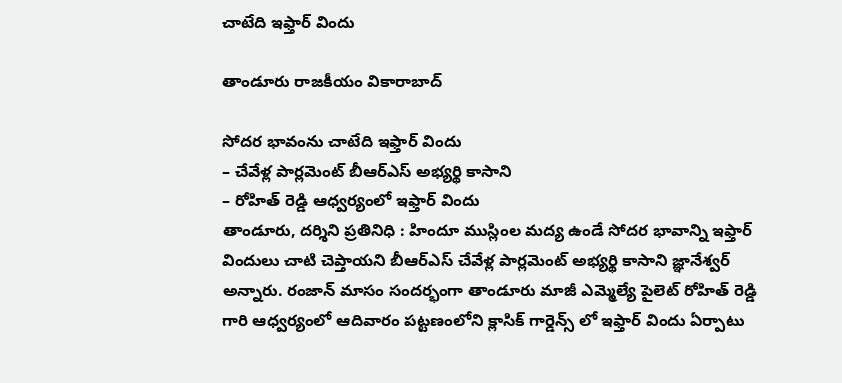చాటేది ఇఫ్తార్ విందు

తాండూరు రాజకీయం వికారాబాద్

సోదర భావంను చాటేది ఇఫ్తార్ విందు
– చేవేళ్ల పార్లమెంట్ బీఆర్ఎస్ అభ్యర్థి కాసాని
– రోహిత్ రెడ్డి ఆధ్వర్యంలో ఇఫ్తార్ విందు
తాండూరు, దర్శిని ప్రతినిధి : హిందూ ముస్లింల మద్య ఉండే సోదర భావాన్ని ఇఫ్తార్‌ విందులు చాటి చెప్తాయని బీఆర్ఎస్ చేవేళ్ల పార్లమెంట్ అభ్యర్థి కాసాని జ్ఞానేశ్వర్ అన్నారు. రంజాన్ మాసం సందర్భంగా తాండూరు మాజీ ఎమ్మెల్యే పైలెట్ రోహిత్ రెడ్డి గారి ఆధ్వర్యంలో ఆదివారం పట్టణంలోని క్లాసిక్ గార్డెన్స్ లో ఇఫ్తార్ విందు ఏర్పాటు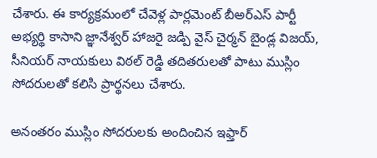చేశారు. ఈ కార్యక్రమంలో చేవెళ్ల పార్లమెంట్ బీఅర్ఎస్ పార్టీ అభ్యర్థి కాసాని జ్ఞానేశ్వర్ హాజరై జడ్పి వైస్ చైర్మన్ బైండ్ల విజయ్, సీనియర్ నాయకులు విఠల్ రెడ్డి తదితరులతో పాటు ముస్లిం సోదరులతో కలిసి ప్రార్థనలు చేశారు.

అనంతరం ముస్లిం సోదరులకు అందించిన ఇఫ్తార్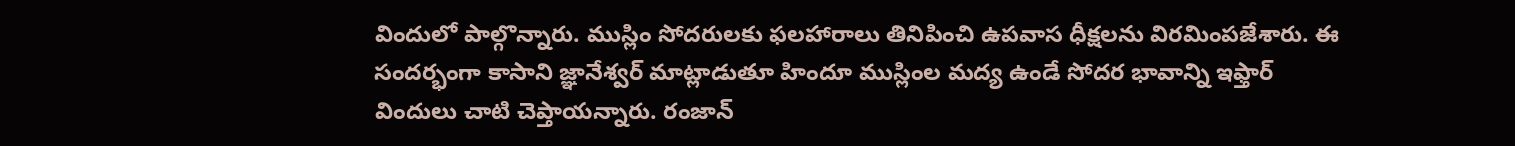విందులో పాల్గొన్నారు. ముస్లిం సోదరులకు ఫలహారాలు తినిపించి ఉపవాస ధీక్షలను విరమింపజేశారు. ఈ సందర్భంగా కాసాని జ్ఞానేశ్వర్ మాట్లాడుతూ హిందూ ముస్లింల మద్య ఉండే సోదర భావాన్ని ఇఫ్తార్‌ విందులు చాటి చెప్తాయన్నారు. రంజాన్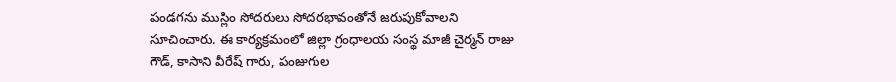పండగను ముస్లిం సోదరులు సోదరభావంతోనే జరుపుకోవాలని సూచించారు. ఈ కార్యక్రమంలో జిల్లా గ్రంధాలయ సంస్థ మాజీ చైర్మన్ రాజు గౌడ్, కాసాని వీరేష్ గారు, పంజుగుల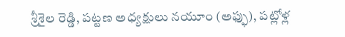శ్రీశైల రెడ్డి, పట్టణ అధ్యక్షులు నయూం (అఫ్ఫు), పట్లోళ్ల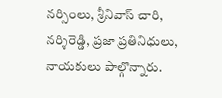నర్సింలు, శ్రీనివాస్ చారి, నర్శిరెడ్డి, ప్రజా ప్రతినిధులు, నాయకులు పాల్గొన్నారు.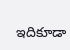ఇదికూడా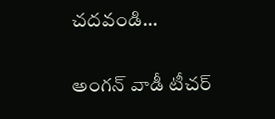చదవండి…

అంగన్ వాడీ టీచర్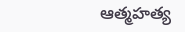ఆత్మహత్య